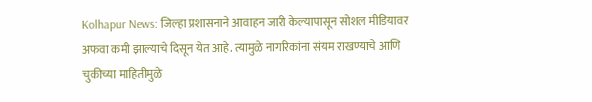Kolhapur News: जिल्हा प्रशासनाने आवाहन जारी केल्यापासून सोशल मीडियावर अफवा कमी झाल्याचे दिसून येत आहे. त्यामुळे नागरिकांना संयम राखण्याचे आणि चुकीच्या माहितीमुळे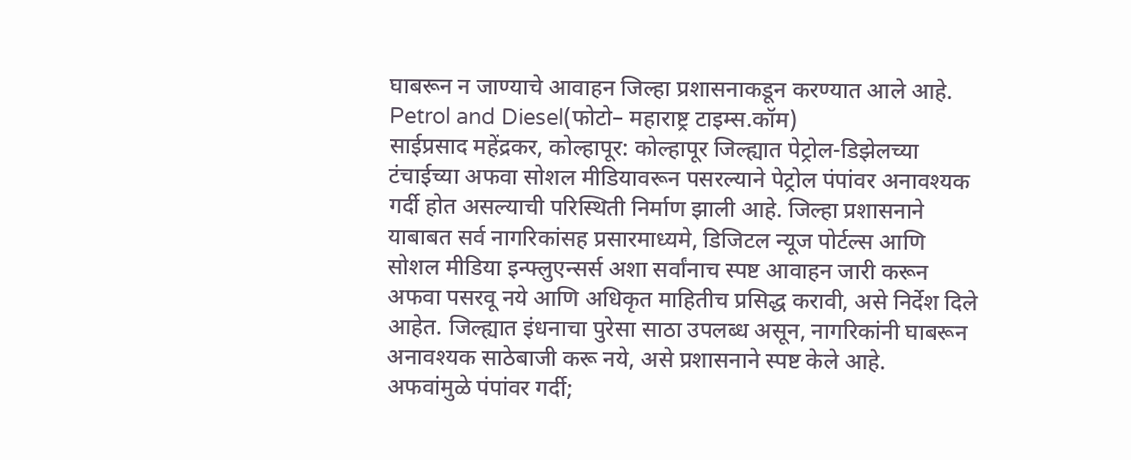घाबरून न जाण्याचे आवाहन जिल्हा प्रशासनाकडून करण्यात आले आहे.
Petrol and Diesel(फोटो– महाराष्ट्र टाइम्स.कॉम)
साईप्रसाद महेंद्रकर, कोल्हापूर: कोल्हापूर जिल्ह्यात पेट्रोल-डिझेलच्या टंचाईच्या अफवा सोशल मीडियावरून पसरल्याने पेट्रोल पंपांवर अनावश्यक गर्दी होत असल्याची परिस्थिती निर्माण झाली आहे. जिल्हा प्रशासनाने याबाबत सर्व नागरिकांसह प्रसारमाध्यमे, डिजिटल न्यूज पोर्टल्स आणि सोशल मीडिया इन्फ्लुएन्सर्स अशा सर्वांनाच स्पष्ट आवाहन जारी करून अफवा पसरवू नये आणि अधिकृत माहितीच प्रसिद्ध करावी, असे निर्देश दिले आहेत. जिल्ह्यात इंधनाचा पुरेसा साठा उपलब्ध असून, नागरिकांनी घाबरून अनावश्यक साठेबाजी करू नये, असे प्रशासनाने स्पष्ट केले आहे.
अफवांमुळे पंपांवर गर्दी;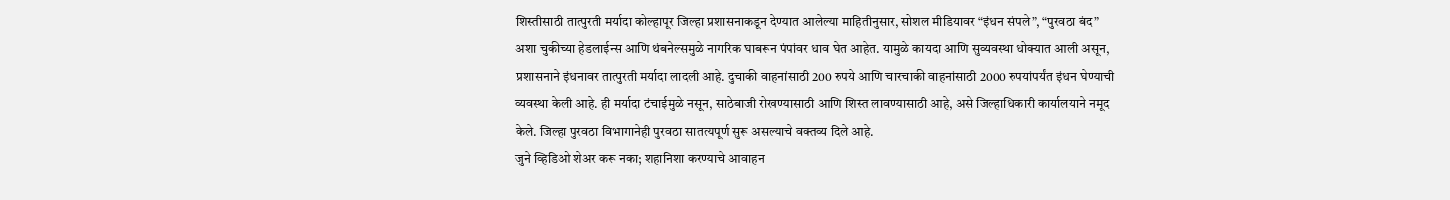शिस्तीसाठी तात्पुरती मर्यादा कोल्हापूर जिल्हा प्रशासनाकडून देण्यात आलेल्या माहितीनुसार, सोशल मीडियावर “इंधन संपले”, “पुरवठा बंद” अशा चुकीच्या हेडलाईन्स आणि थंबनेल्समुळे नागरिक घाबरून पंपांवर धाव घेत आहेत. यामुळे कायदा आणि सुव्यवस्था धोक्यात आली असून, प्रशासनाने इंधनावर तात्पुरती मर्यादा लादली आहे. दुचाकी वाहनांसाठी 200 रुपये आणि चारचाकी वाहनांसाठी 2000 रुपयांपर्यंत इंधन घेण्याची व्यवस्था केली आहे. ही मर्यादा टंचाईमुळे नसून, साठेबाजी रोखण्यासाठी आणि शिस्त लावण्यासाठी आहे, असे जिल्हाधिकारी कार्यालयाने नमूद केले. जिल्हा पुरवठा विभागानेही पुरवठा सातत्यपूर्ण सुरू असल्याचे वक्तव्य दिले आहे.
जुने व्हिडिओ शेअर करू नका; शहानिशा करण्याचे आवाहन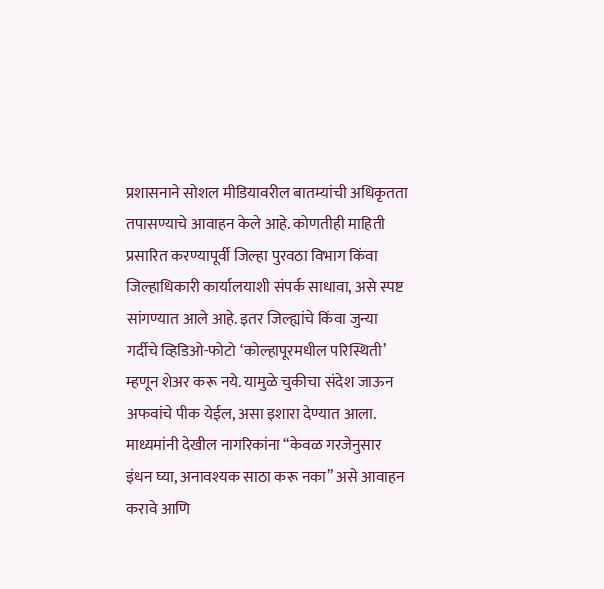प्रशासनाने सोशल मीडियावरील बातम्यांची अधिकृतता तपासण्याचे आवाहन केले आहे. कोणतीही माहिती प्रसारित करण्यापूर्वी जिल्हा पुरवठा विभाग किंवा जिल्हाधिकारी कार्यालयाशी संपर्क साधावा, असे स्पष्ट सांगण्यात आले आहे. इतर जिल्ह्यांचे किंवा जुन्या गर्दीचे व्हिडिओ-फोटो ‘कोल्हापूरमधील परिस्थिती’ म्हणून शेअर करू नये. यामुळे चुकीचा संदेश जाऊन अफवांचे पीक येईल, असा इशारा देण्यात आला. माध्यमांनी देखील नागरिकांना “केवळ गरजेनुसार इंधन घ्या, अनावश्यक साठा करू नका” असे आवाहन करावे आणि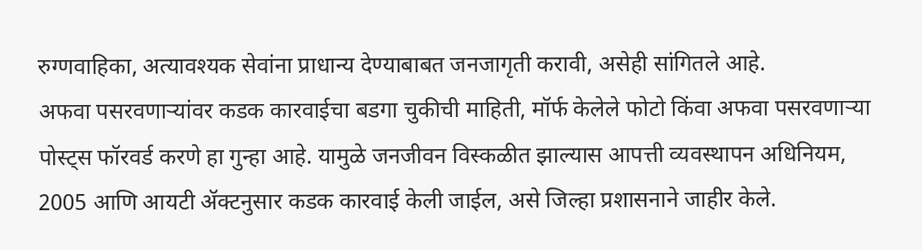रुग्णवाहिका, अत्यावश्यक सेवांना प्राधान्य देण्याबाबत जनजागृती करावी, असेही सांगितले आहे.
अफवा पसरवणाऱ्यांवर कडक कारवाईचा बडगा चुकीची माहिती, मॉर्फ केलेले फोटो किंवा अफवा पसरवणाऱ्या पोस्ट्स फॉरवर्ड करणे हा गुन्हा आहे. यामुळे जनजीवन विस्कळीत झाल्यास आपत्ती व्यवस्थापन अधिनियम, 2005 आणि आयटी ॲक्टनुसार कडक कारवाई केली जाईल, असे जिल्हा प्रशासनाने जाहीर केले.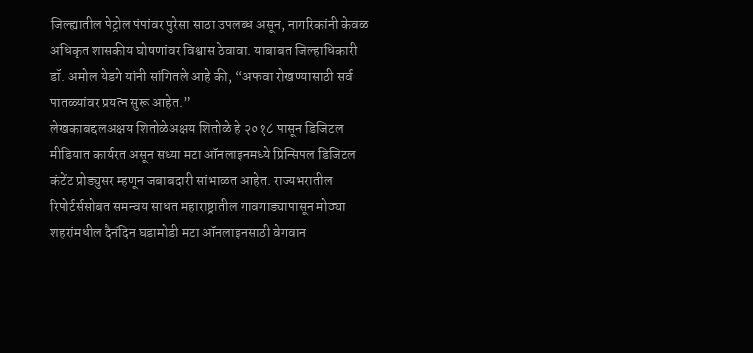जिल्ह्यातील पेट्रोल पंपांवर पुरेसा साठा उपलब्ध असून, नागरिकांनी केवळ अधिकृत शासकीय घोषणांवर विश्वास ठेवावा. याबाबत जिल्हाधिकारी डॉ. अमोल येडगे यांनी सांगितले आहे की, “अफवा रोखण्यासाठी सर्व पातळ्यांवर प्रयत्न सुरू आहेत.”
लेखकाबद्दलअक्षय शितोळेअक्षय शितोळे हे २०१८ पासून डिजिटल मीडियात कार्यरत असून सध्या मटा ऑनलाइनमध्ये प्रिन्सिपल डिजिटल कंटेंट प्रोड्युसर म्हणून जबाबदारी सांभाळत आहेत. राज्यभरातील रिपोर्टर्ससोबत समन्वय साधत महाराष्ट्रातील गावगाड्यापासून मोठ्या शहरांमधील दैनंदिन घडामोडी मटा ऑनलाइनसाठी वेगवान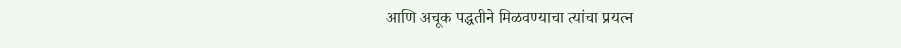आणि अचूक पद्धतीने मिळवण्याचा त्यांचा प्रयत्न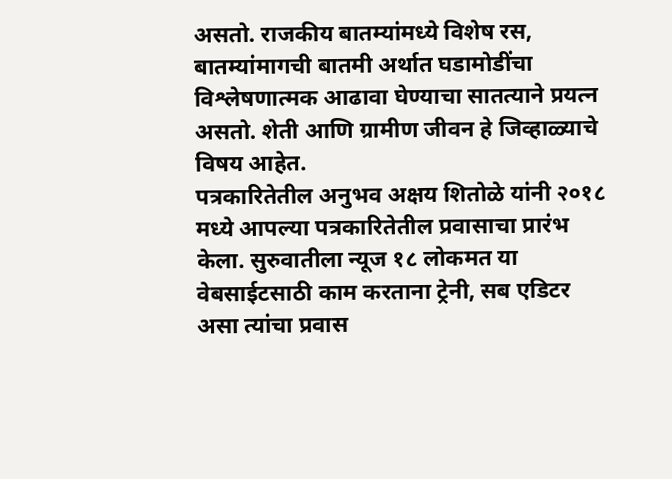असतो. राजकीय बातम्यांमध्ये विशेष रस, बातम्यांमागची बातमी अर्थात घडामोडींचा विश्लेषणात्मक आढावा घेण्याचा सातत्याने प्रयत्न असतो. शेती आणि ग्रामीण जीवन हे जिव्हाळ्याचे विषय आहेत.
पत्रकारितेतील अनुभव अक्षय शितोळे यांनी २०१८ मध्ये आपल्या पत्रकारितेतील प्रवासाचा प्रारंभ केला. सुरुवातीला न्यूज १८ लोकमत या वेबसाईटसाठी काम करताना ट्रेनी, सब एडिटर असा त्यांचा प्रवास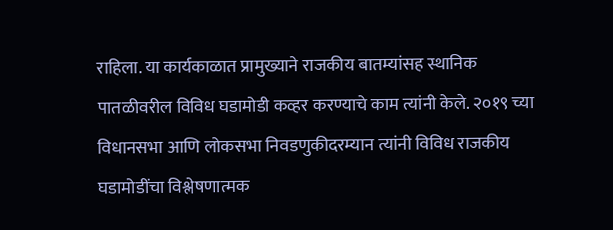राहिला. या कार्यकाळात प्रामुख्याने राजकीय बातम्यांसह स्थानिक पातळीवरील विविध घडामोडी कव्हर करण्याचे काम त्यांनी केले. २०१९ च्या विधानसभा आणि लोकसभा निवडणुकीदरम्यान त्यांनी विविध राजकीय घडामोडींचा विश्लेषणात्मक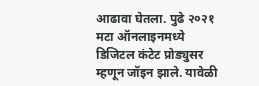आढावा घेतला. पुढे २०२१ मटा ऑनलाइनमध्ये डिजिटल कंटेट प्रोड्युसर म्हणून जॉइन झाले. यावेळी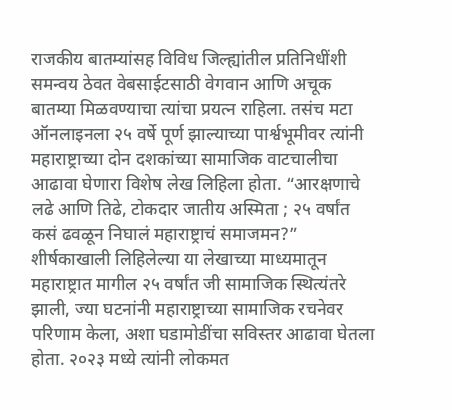राजकीय बातम्यांसह विविध जिल्ह्यांतील प्रतिनिधींशी समन्वय ठेवत वेबसाईटसाठी वेगवान आणि अचूक बातम्या मिळवण्याचा त्यांचा प्रयत्न राहिला. तसंच मटा ऑनलाइनला २५ वर्षे पूर्ण झाल्याच्या पार्श्वभूमीवर त्यांनी महाराष्ट्राच्या दोन दशकांच्या सामाजिक वाटचालीचा आढावा घेणारा विशेष लेख लिहिला होता. “आरक्षणाचे लढे आणि तिढे, टोकदार जातीय अस्मिता ; २५ वर्षांत कसं ढवळून निघालं महाराष्ट्राचं समाजमन?” शीर्षकाखाली लिहिलेल्या या लेखाच्या माध्यमातून महाराष्ट्रात मागील २५ वर्षांत जी सामाजिक स्थित्यंतरे झाली, ज्या घटनांनी महाराष्ट्राच्या सामाजिक रचनेवर परिणाम केला, अशा घडामोडींचा सविस्तर आढावा घेतला होता. २०२३ मध्ये त्यांनी लोकमत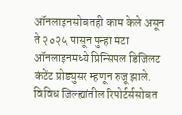ऑनलाइनसोबतही काम केले असून ते २०२५ पासून पुन्हा मटा ऑनलाइनमध्ये प्रिन्सिपल डिजिलट कंटेंट प्रोड्युसर म्हणून रुजू झाले. विविध जिल्ह्यांतील रिपोर्टर्ससोबत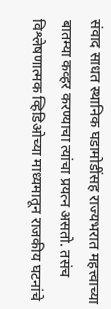संवाद साधत स्थानिक घडामोडींसह राज्यभरात महत्त्वाच्या बातम्या कव्हर करण्याचा त्यांचा प्रयत्न असतो. तसंच विश्लेषणात्मक व्हिडिओच्या माध्यमातून राजकीय घटनांचे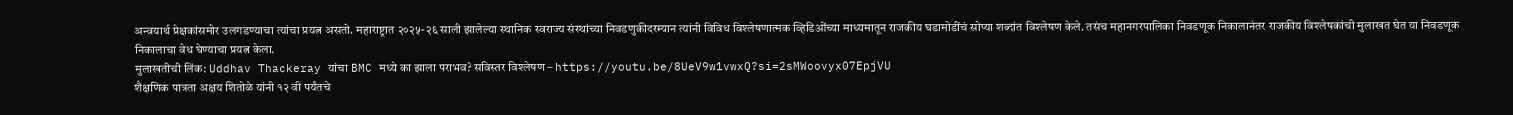अन्वयार्थ प्रेक्षकांसमोर उलगडण्याचा त्यांचा प्रयत्न असतो. महाराष्ट्रात २०२५-२६ साली झालेल्या स्थानिक स्वराज्य संस्थांच्या निवडणुकीदरम्यान त्यांनी विविध विश्लेषणात्मक व्हिडिओंच्या माध्यमातून राजकीय घडामोडींचं सोप्या शब्दांत विश्लेषण केले. तसंच महानगरपालिका निवडणूक निकालानंतर राजकीय विश्लेषकांची मुलाखत घेत या निवडणूक निकालाचा वेध घेण्याचा प्रयत्न केला.
मुलाखतीची लिंक: Uddhav Thackeray यांचा BMC मध्ये का झाला पराभव? सविस्तर विश्लेषण – https://youtu.be/8UeV9w1vwxQ?si=2sMWoovyx07EpjVU
शैक्षणिक पात्रता अक्षय शितोळे यांनी १२ वी पर्यंतचे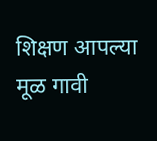शिक्षण आपल्या मूळ गावी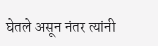घेतले असून नंतर त्यांनी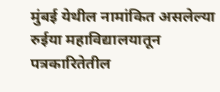मुंबई येथील नामांकित असलेल्या रुईया महाविद्यालयातून पत्रकारितेतील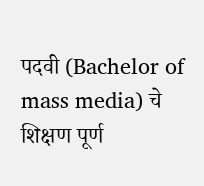पदवी (Bachelor of mass media) चे शिक्षण पूर्ण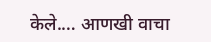केले.… आणखी वाचा